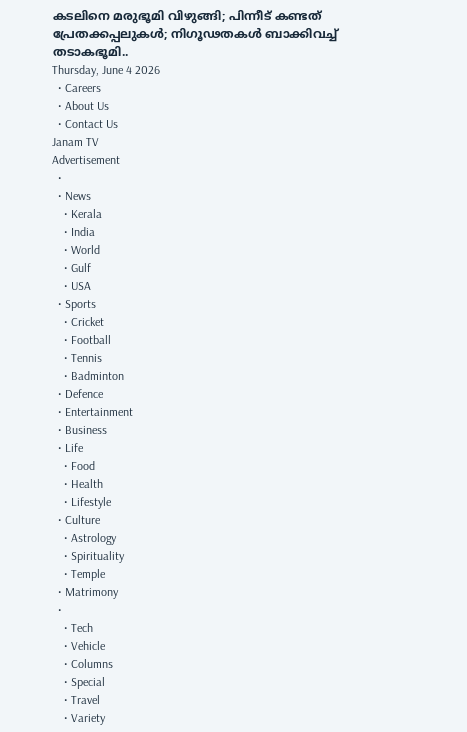കടലിനെ മരുഭൂമി വിഴുങ്ങി; പിന്നീട് കണ്ടത് പ്രേതക്കപ്പലുകൾ; നിഗൂഢതകൾ ബാക്കിവച്ച് തടാകഭൂമി..
Thursday, June 4 2026
  • Careers
  • About Us
  • Contact Us
Janam TV
Advertisement
  •
  • News
    • Kerala
    • India
    • World
    • Gulf
    • USA
  • Sports
    • Cricket
    • Football
    • Tennis
    • Badminton
  • Defence
  • Entertainment
  • Business
  • Life
    • Food
    • Health
    • Lifestyle
  • Culture
    • Astrology
    • Spirituality
    • Temple
  • Matrimony
  •
    • Tech
    • Vehicle
    • Columns
    • Special
    • Travel
    • Variety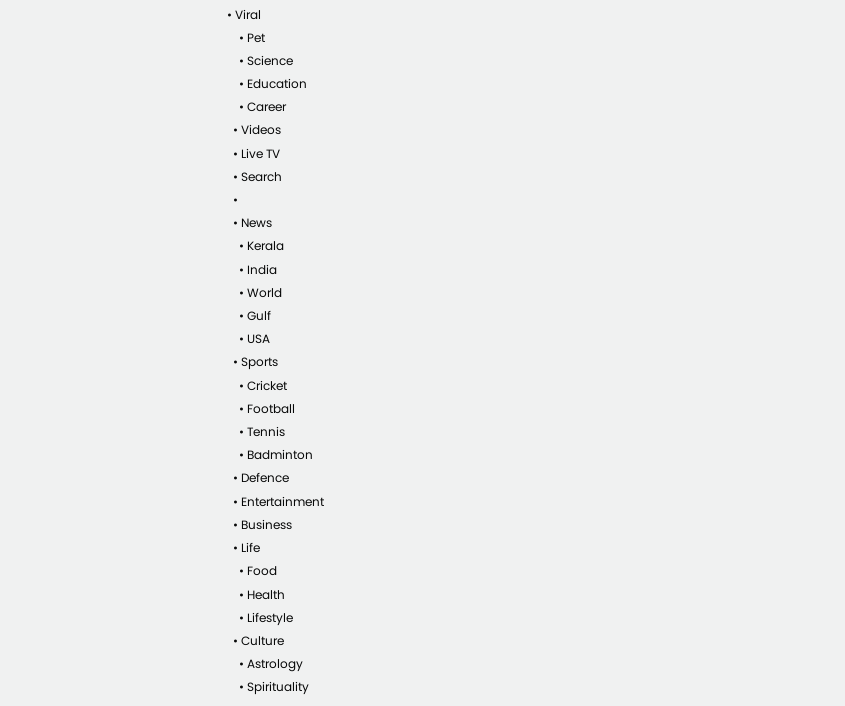• Viral
    • Pet
    • Science
    • Education
    • Career
  • Videos
  • Live TV
  • Search
  •
  • News
    • Kerala
    • India
    • World
    • Gulf
    • USA
  • Sports
    • Cricket
    • Football
    • Tennis
    • Badminton
  • Defence
  • Entertainment
  • Business
  • Life
    • Food
    • Health
    • Lifestyle
  • Culture
    • Astrology
    • Spirituality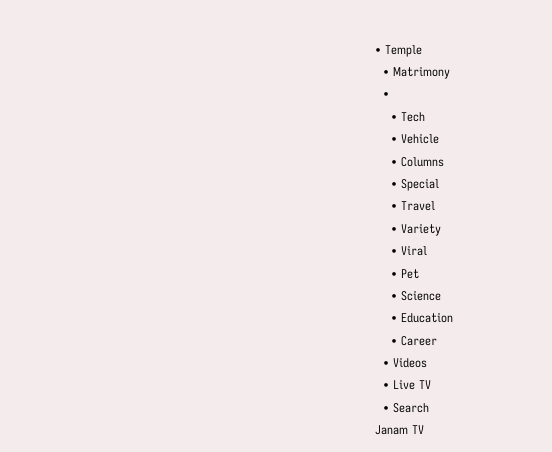• Temple
  • Matrimony
  •
    • Tech
    • Vehicle
    • Columns
    • Special
    • Travel
    • Variety
    • Viral
    • Pet
    • Science
    • Education
    • Career
  • Videos
  • Live TV
  • Search
Janam TV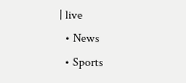| live
  • News
  • Sports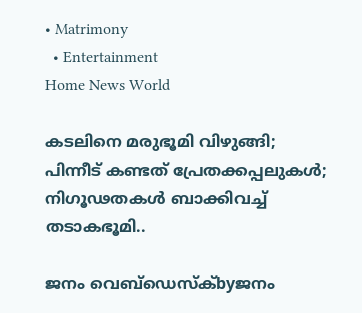• Matrimony
  • Entertainment
Home News World

കടലിനെ മരുഭൂമി വിഴുങ്ങി; പിന്നീട് കണ്ടത് പ്രേതക്കപ്പലുകൾ; നിഗൂഢതകൾ ബാക്കിവച്ച് തടാകഭൂമി..

ജനം വെബ്‌ഡെസ്ക്byജനം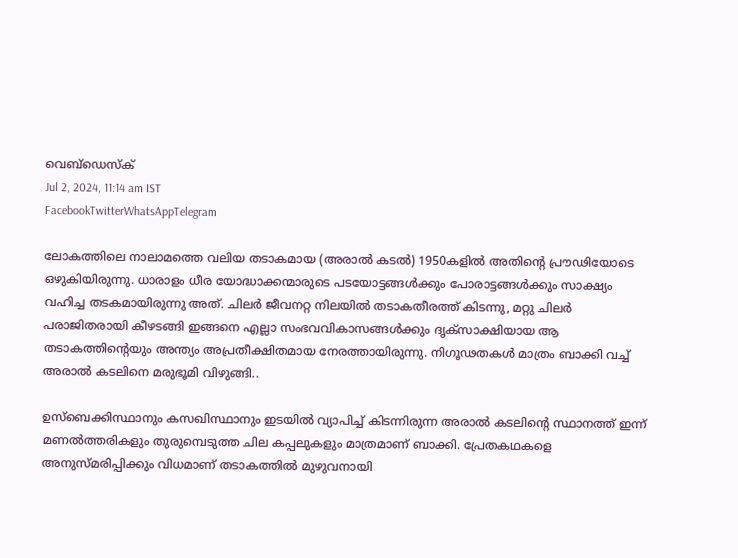വെബ്‌ഡെസ്ക്
Jul 2, 2024, 11:14 am IST
FacebookTwitterWhatsAppTelegram

ലോകത്തിലെ നാലാമത്തെ വലിയ തടാകമായ (അരാൽ കടൽ) 1950കളിൽ അതിന്റെ പ്രൗഢിയോടെ ഒഴുകിയിരുന്നു. ധാരാളം ധീര യോദ്ധാക്കന്മാരുടെ പടയോട്ടങ്ങൾക്കും പോരാട്ടങ്ങൾക്കും സാക്ഷ്യം വഹിച്ച തടകമായിരുന്നു അത്. ചിലർ ജീവനറ്റ നിലയിൽ തടാകതീരത്ത് കിടന്നു, മറ്റു ചിലർ പരാജിതരായി കീഴടങ്ങി ഇങ്ങനെ എല്ലാ സംഭവവികാസങ്ങൾക്കും ദൃക്സാക്ഷിയായ ആ തടാകത്തിന്റെയും അന്ത്യം അപ്രതീക്ഷിതമായ നേരത്തായിരുന്നു. നിഗൂഢതകൾ മാത്രം ബാക്കി വച്ച് അരാൽ കടലിനെ മരുഭൂമി വിഴുങ്ങി..

ഉസ്ബെക്കിസ്ഥാനും കസഖിസ്ഥാനും ഇടയിൽ വ്യാപിച്ച് കിടന്നിരുന്ന അരാൽ കടലിന്റെ സ്ഥാനത്ത് ഇന്ന് മണൽത്തരികളും തുരുമ്പെടുത്ത ചില കപ്പലുകളും മാത്രമാണ് ബാക്കി. പ്രേതകഥകളെ അനുസ്മരിപ്പിക്കും വിധമാണ് തടാകത്തിൽ മുഴുവനായി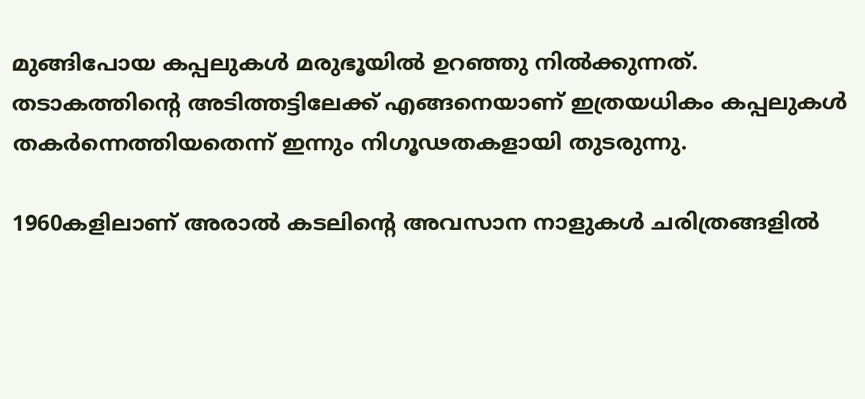മുങ്ങിപോയ കപ്പലുകൾ മരുഭൂയിൽ ഉറഞ്ഞു നിൽക്കുന്നത്. തടാകത്തിന്റെ അടിത്തട്ടിലേക്ക് എങ്ങനെയാണ് ഇത്രയധികം കപ്പലുകൾ തകർന്നെത്തിയതെന്ന് ഇന്നും നിഗൂഢതകളായി തുടരുന്നു.

1960കളിലാണ് അരാൽ കടലിന്റെ അവസാന നാളുകൾ ചരിത്രങ്ങളിൽ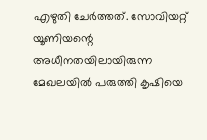എഴുതി ചേർത്തത്. സോവിയറ്റ് യൂണിയന്റെ അധീനതയിലായിരുന്ന മേഖലയിൽ പരുത്തി കൃഷിയെ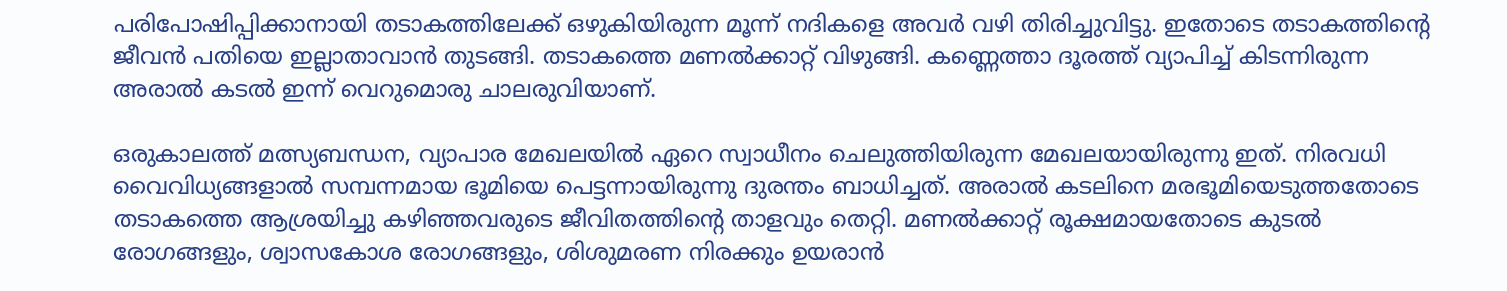പരിപോഷിപ്പിക്കാനായി തടാകത്തിലേക്ക് ഒഴുകിയിരുന്ന മൂന്ന് നദികളെ അവർ വഴി തിരിച്ചുവിട്ടു. ഇതോടെ തടാകത്തിന്റെ ജീവൻ പതിയെ ഇല്ലാതാവാൻ തുടങ്ങി. തടാകത്തെ മണൽക്കാറ്റ് വിഴുങ്ങി. കണ്ണെത്താ ദൂരത്ത് വ്യാപിച്ച് കിടന്നിരുന്ന അരാൽ കടൽ ഇന്ന് വെറുമൊരു ചാലരുവിയാണ്.

ഒരുകാലത്ത് മത്സ്യബന്ധന, വ്യാപാര മേഖലയിൽ ഏറെ സ്വാധീനം ചെലുത്തിയിരുന്ന മേഖലയായിരുന്നു ഇത്. നിരവധി വൈവിധ്യങ്ങളാൽ സമ്പന്നമായ ഭൂമിയെ പെട്ടന്നായിരുന്നു ദുരന്തം ബാധിച്ചത്. അരാൽ കടലിനെ മരഭൂമിയെടുത്തതോടെ തടാകത്തെ ആശ്രയിച്ചു കഴിഞ്ഞവരുടെ ജീവിതത്തിന്റെ താളവും തെറ്റി. മണൽക്കാറ്റ് രൂക്ഷമായതോടെ കുടൽ രോഗങ്ങളും, ശ്വാസകോശ രോഗങ്ങളും, ശിശുമരണ നിരക്കും ഉയരാൻ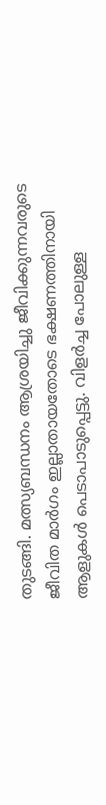തുടങ്ങി. മത്സ്യബന്ധനം ആശ്രയിച്ചു ജീവിക്കുന്നവരുടെ ജീവിത മാർഗം ഇല്ലാതായതോടെ ഭക്ഷണത്തിനായി ആളുകൾ പെടാപാടുപ്പെട്ടു. വിളർച്ച പോലുള്ള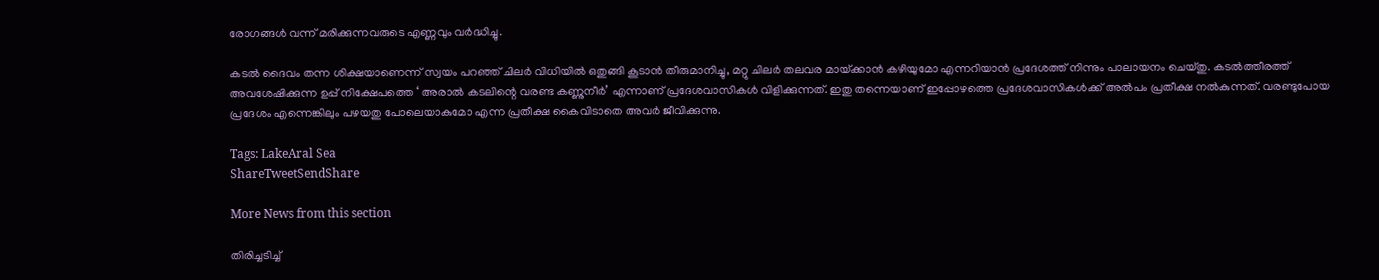രോഗങ്ങൾ വന്ന് മരിക്കുന്നവരുടെ എണ്ണവും വർദ്ധിച്ചു.

കടൽ ദൈവം തന്ന ശിക്ഷയാണെന്ന് സ്വയം പറഞ്ഞ് ചിലർ വിധിയിൽ ഒതുങ്ങി കൂടാൻ തീരുമാനിച്ചു, മറ്റു ചിലർ തലവര മായ്‌ക്കാൻ കഴിയുമോ എന്നറിയാൻ പ്രദേശത്ത് നിന്നും പാലായനം ചെയ്തു. കടൽത്തീരത്ത് അവശേഷിക്കുന്ന ഉപ്പ് നിക്ഷേപത്തെ ‘ അരാൽ കടലിന്റെ വരണ്ട കണ്ണുനീർ’ എന്നാണ് പ്രദേശവാസികൾ വിളിക്കുന്നത്. ഇതു തന്നെയാണ് ഇപ്പോഴത്തെ പ്രദേശവാസികൾക്ക് അൽപം പ്രതീക്ഷ നൽകുന്നത്. വരണ്ടുപോയ പ്രദേശം എന്നെങ്കിലും പഴയതു പോലെയാകുമോ എന്ന പ്രതീക്ഷ കൈവിടാതെ അവർ ജീവിക്കുന്നു.

Tags: LakeAral Sea
ShareTweetSendShare

More News from this section

തിരിച്ചടിച്ച്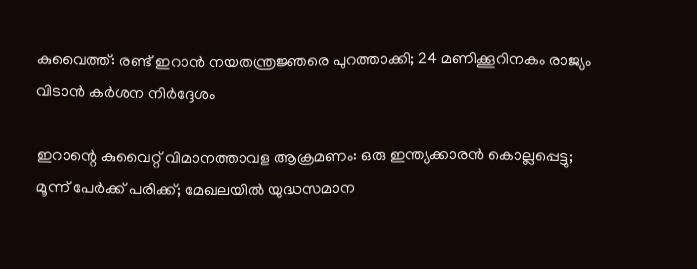കുവൈത്ത്: രണ്ട് ഇറാന്‍ നയതന്ത്രജ്ഞരെ പുറത്താക്കി; 24 മണിക്കൂറിനകം രാജ്യം വിടാന്‍ കര്‍ശന നിര്‍ദ്ദേശം

ഇറാന്റെ കുവൈറ്റ് വിമാനത്താവള ആക്രമണം: ഒരു ഇന്ത്യക്കാരന്‍ കൊല്ലപ്പെട്ടു; മൂന്ന് പേര്‍ക്ക് പരിക്ക്; മേഖലയില്‍ യുദ്ധസമാന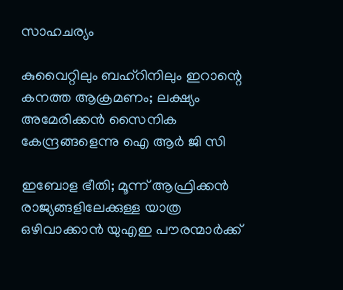സാഹചര്യം

കുവൈറ്റിലും ബഹ്‌റിനിലും ഇറാന്റെ കനത്ത ആക്രമണം; ലക്ഷ്യം അമേരിക്കൻ സൈനിക കേന്ദ്രങ്ങളെന്നു ഐ ആർ ജി സി

ഇബോള ഭീതി; മൂന്ന് ആഫ്രിക്കന്‍ രാജ്യങ്ങളിലേക്കുള്ള യാത്ര ഒഴിവാക്കാന്‍ യുഎഇ പൗരന്മാര്‍ക്ക്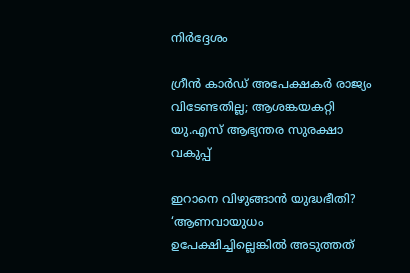നിര്‍ദ്ദേശം

ഗ്രീന്‍ കാര്‍ഡ് അപേക്ഷകര്‍ രാജ്യം വിടേണ്ടതില്ല; ആശങ്കയകറ്റി യു.എസ് ആഭ്യന്തര സുരക്ഷാ വകുപ്പ്

ഇറാനെ വിഴുങ്ങാൻ യുദ്ധഭീതി? ‘ആണവായുധം ഉപേക്ഷിച്ചില്ലെങ്കിൽ അടുത്തത്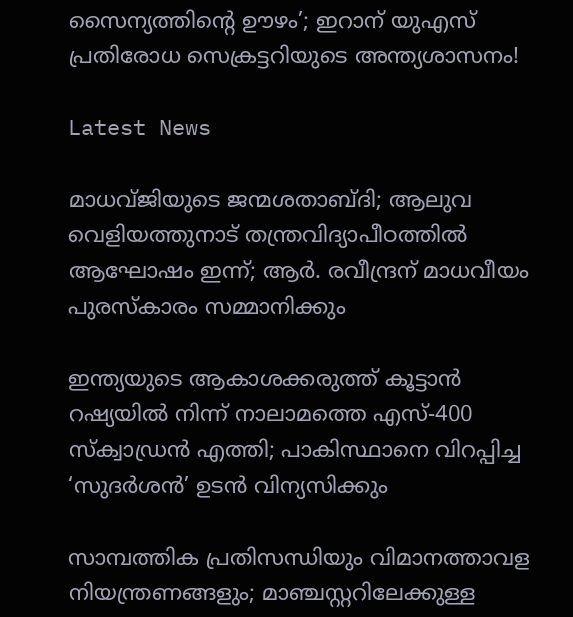സൈന്യത്തിന്റെ ഊഴം’; ഇറാന് യുഎസ് പ്രതിരോധ സെക്രട്ടറിയുടെ അന്ത്യശാസനം!

Latest News

മാധവ്ജിയുടെ ജന്മശതാബ്ദി; ആലുവ വെളിയത്തുനാട് തന്ത്രവിദ്യാപീഠത്തില്‍ ആഘോഷം ഇന്ന്; ആര്‍. രവീന്ദ്രന് മാധവീയം പുരസ്‌കാരം സമ്മാനിക്കും

ഇന്ത്യയുടെ ആകാശക്കരുത്ത് കൂട്ടാന്‍ റഷ്യയില്‍ നിന്ന് നാലാമത്തെ എസ്-400 സ്‌ക്വാഡ്രന്‍ എത്തി; പാകിസ്ഥാനെ വിറപ്പിച്ച ‘സുദര്‍ശന്‍’ ഉടന്‍ വിന്യസിക്കും

സാമ്പത്തിക പ്രതിസന്ധിയും വിമാനത്താവള നിയന്ത്രണങ്ങളും; മാഞ്ചസ്റ്ററിലേക്കുള്ള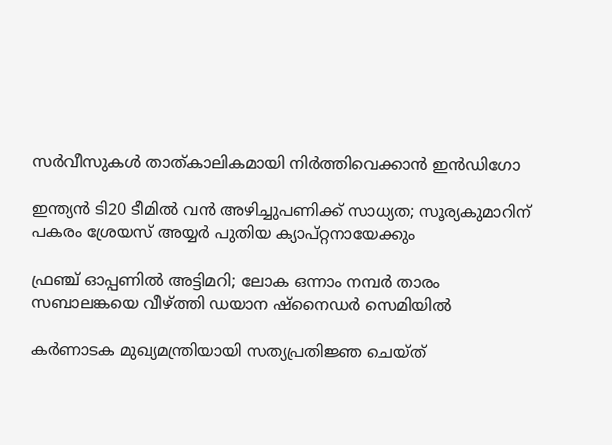സര്‍വീസുകള്‍ താത്കാലികമായി നിര്‍ത്തിവെക്കാന്‍ ഇന്‍ഡിഗോ

ഇന്ത്യന്‍ ടി20 ടീമില്‍ വന്‍ അഴിച്ചുപണിക്ക് സാധ്യത; സൂര്യകുമാറിന് പകരം ശ്രേയസ് അയ്യര്‍ പുതിയ ക്യാപ്റ്റനായേക്കും

ഫ്രഞ്ച് ഓപ്പണില്‍ അട്ടിമറി; ലോക ഒന്നാം നമ്പര്‍ താരം സബാലങ്കയെ വീഴ്‌ത്തി ഡയാന ഷ്‌നൈഡര്‍ സെമിയില്‍

കര്‍ണാടക മുഖ്യമന്ത്രിയായി സത്യപ്രതിജ്ഞ ചെയ്ത്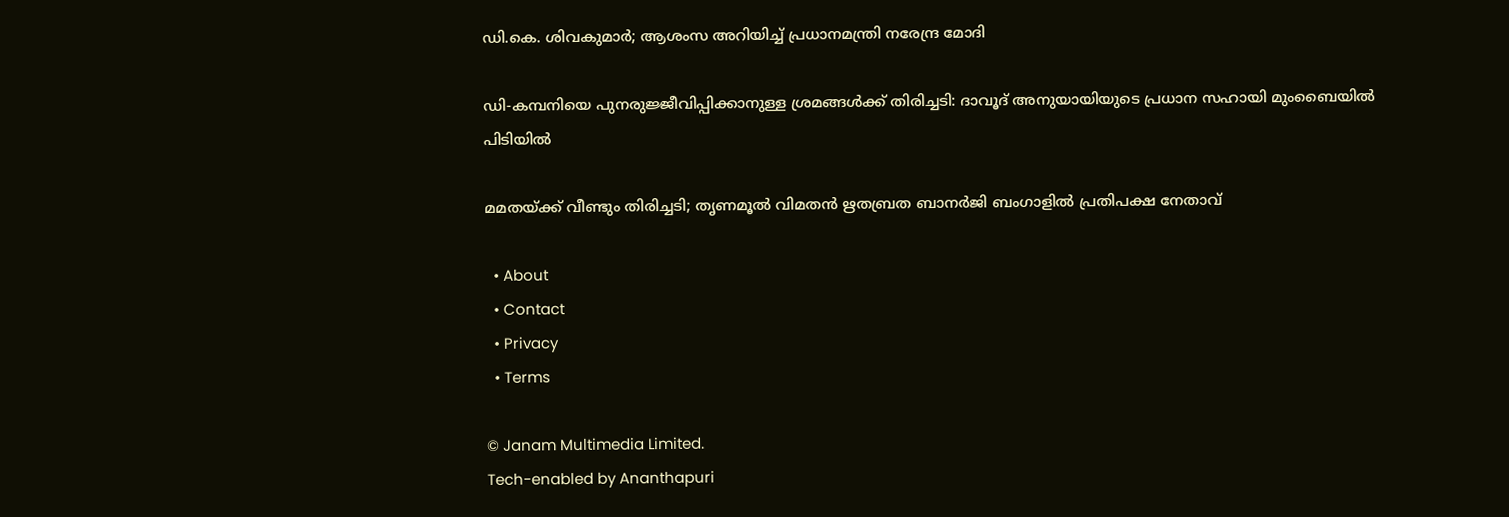ഡി.കെ. ശിവകുമാര്‍; ആശംസ അറിയിച്ച് പ്രധാനമന്ത്രി നരേന്ദ്ര മോദി

ഡി-കമ്പനിയെ പുനരുജ്ജീവിപ്പിക്കാനുള്ള ശ്രമങ്ങള്‍ക്ക് തിരിച്ചടി: ദാവൂദ് അനുയായിയുടെ പ്രധാന സഹായി മുംബൈയില്‍ പിടിയില്‍

മമതയ്‌ക്ക് വീണ്ടും തിരിച്ചടി; തൃണമൂല്‍ വിമതന്‍ ഋതബ്രത ബാനര്‍ജി ബംഗാളില്‍ പ്രതിപക്ഷ നേതാവ്

  • About
  • Contact
  • Privacy
  • Terms

© Janam Multimedia Limited.
Tech-enabled by Ananthapuri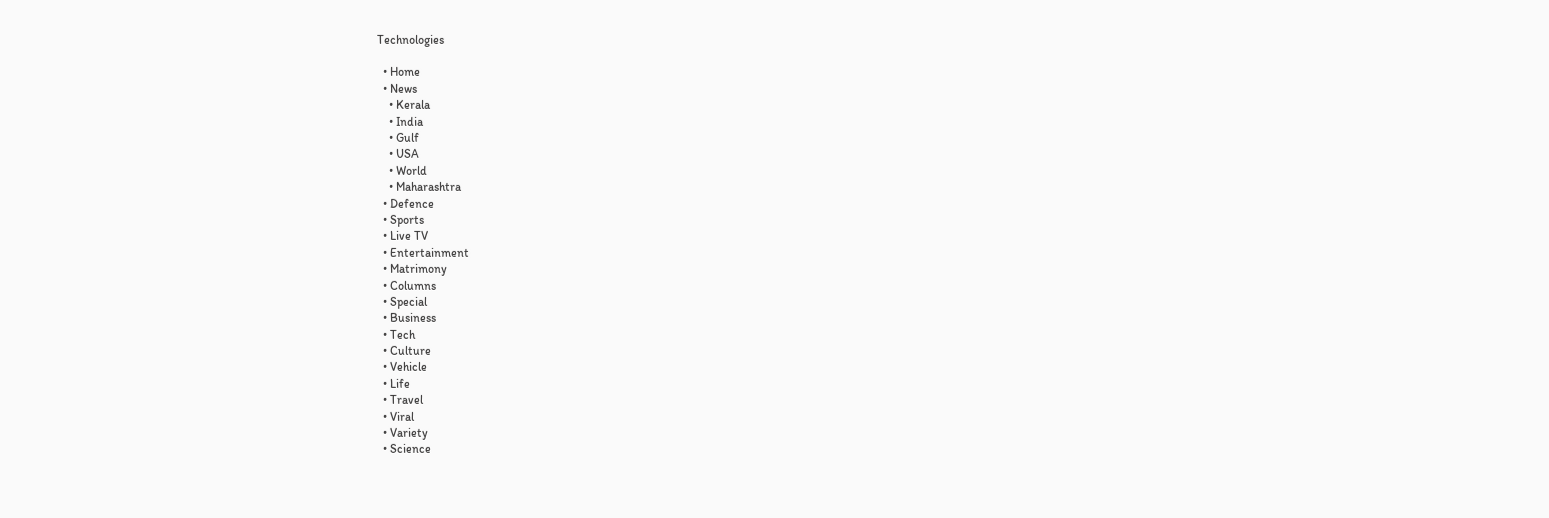Technologies

  • Home
  • News
    • Kerala
    • India
    • Gulf
    • USA
    • World
    • Maharashtra
  • Defence
  • Sports
  • Live TV
  • Entertainment
  • Matrimony
  • Columns
  • Special
  • Business
  • Tech
  • Culture
  • Vehicle
  • Life
  • Travel
  • Viral
  • Variety
  • Science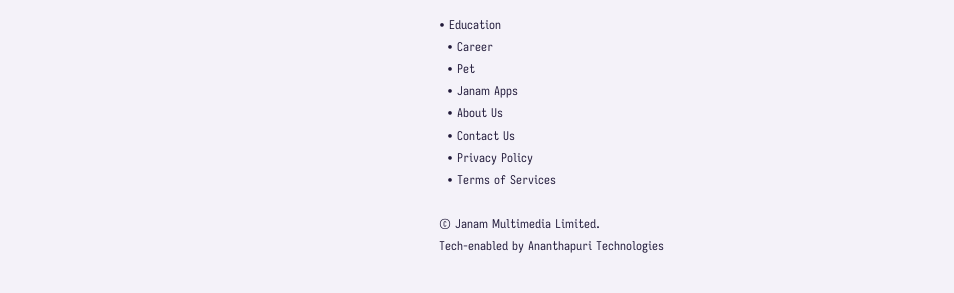• Education
  • Career
  • Pet
  • Janam Apps
  • About Us
  • Contact Us
  • Privacy Policy
  • Terms of Services

© Janam Multimedia Limited.
Tech-enabled by Ananthapuri Technologies